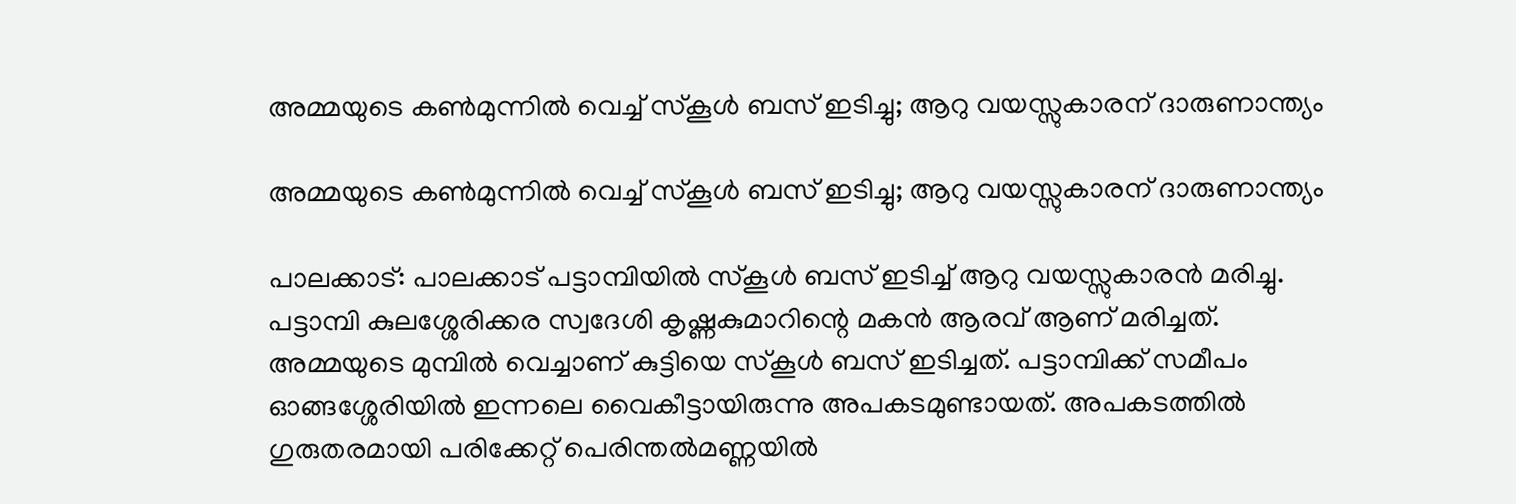അമ്മയുടെ കണ്‍മുന്നില്‍ വെച്ച് സ്‌കൂള്‍ ബസ് ഇടിച്ചു; ആറു വയസ്സുകാരന് ദാരുണാന്ത്യം

അമ്മയുടെ കണ്‍മുന്നില്‍ വെച്ച് സ്‌കൂള്‍ ബസ് ഇടിച്ചു; ആറു വയസ്സുകാരന് ദാരുണാന്ത്യം

പാലക്കാട്: പാലക്കാട് പട്ടാമ്പിയില്‍ സ്‌കൂള്‍ ബസ് ഇടിച്ച് ആറു വയസ്സുകാരന്‍ മരിച്ചു. പട്ടാമ്പി കുലശ്ശേരിക്കര സ്വദേശി കൃഷ്ണകുമാറിന്റെ മകന്‍ ആരവ് ആണ് മരിച്ചത്. അമ്മയുടെ മുമ്പില്‍ വെച്ചാണ് കുട്ടിയെ സ്‌കൂള്‍ ബസ് ഇടിച്ചത്. പട്ടാമ്പിക്ക് സമീപം ഓങ്ങശ്ശേരിയില്‍ ഇന്നലെ വൈകീട്ടായിരുന്നു അപകടമുണ്ടായത്. അപകടത്തില്‍ ഗുരുതരമായി പരിക്കേറ്റ് പെരിന്തല്‍മണ്ണയില്‍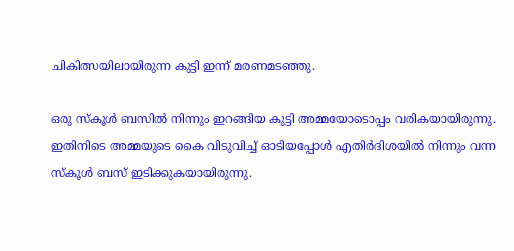ചികിത്സയിലായിരുന്ന കുട്ടി ഇന്ന് മരണമടഞ്ഞു.

ഒരു സ്‌കൂള്‍ ബസില്‍ നിന്നും ഇറങ്ങിയ കുട്ടി അമ്മയോടൊപ്പം വരികയായിരുന്നു. ഇതിനിടെ അമ്മയുടെ കൈ വിടുവിച്ച് ഓടിയപ്പോള്‍ എതിര്‍ദിശയില്‍ നിന്നും വന്ന സ്‌കൂള്‍ ബസ് ഇടിക്കുകയായിരുന്നു.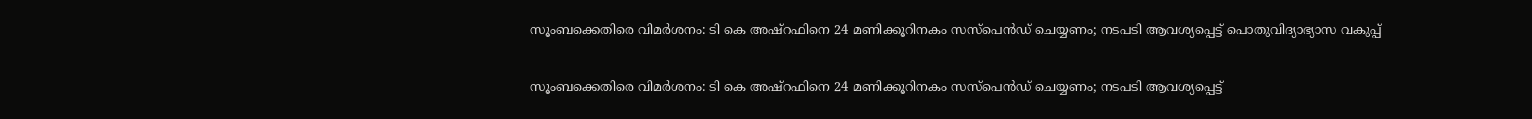സൂംബക്കെതിരെ വിമര്‍ശനം: ടി കെ അഷ്‌റഫിനെ 24 മണിക്കൂറിനകം സസ്‌പെന്‍ഡ് ചെയ്യണം; നടപടി ആവശ്യപ്പെട്ട് പൊതുവിദ്യാഭ്യാസ വകുപ്പ്

സൂംബക്കെതിരെ വിമര്‍ശനം: ടി കെ അഷ്‌റഫിനെ 24 മണിക്കൂറിനകം സസ്‌പെന്‍ഡ് ചെയ്യണം; നടപടി ആവശ്യപ്പെട്ട്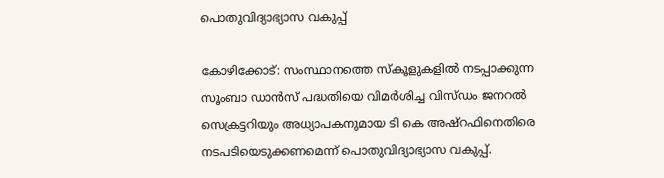പൊതുവിദ്യാഭ്യാസ വകുപ്പ്

കോഴിക്കോട്: സംസ്ഥാനത്തെ സ്‌കൂളുകളില്‍ നടപ്പാക്കുന്ന സൂംബാ ഡാന്‍സ് പദ്ധതിയെ വിമര്‍ശിച്ച വിസ്ഡം ജനറല്‍ സെക്രട്ടറിയും അധ്യാപകനുമായ ടി കെ അഷ്‌റഫിനെതിരെ നടപടിയെടുക്കണമെന്ന് പൊതുവിദ്യാഭ്യാസ വകുപ്പ്.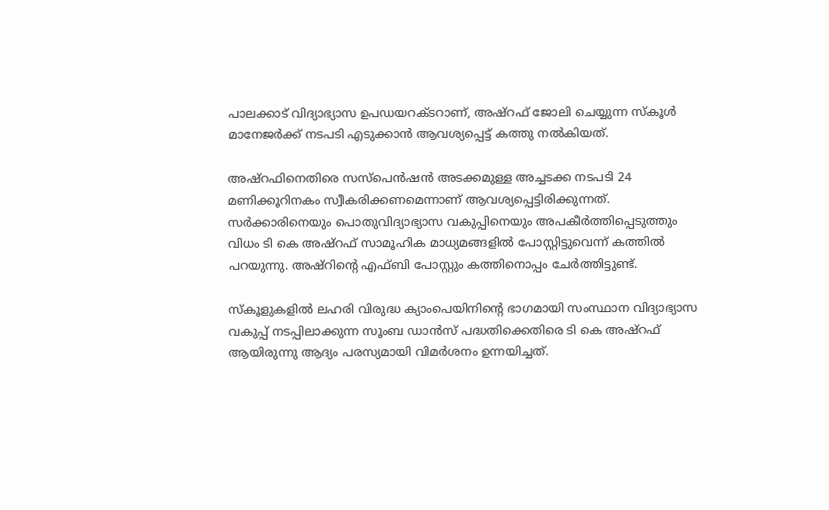പാലക്കാട് വിദ്യാഭ്യാസ ഉപഡയറക്ടറാണ്, അഷ്‌റഫ് ജോലി ചെയ്യുന്ന സ്‌കൂള്‍ മാനേജര്‍ക്ക് നടപടി എടുക്കാന്‍ ആവശ്യപ്പെട്ട് കത്തു നല്‍കിയത്.

അഷ്‌റഫിനെതിരെ സസ്‌പെന്‍ഷന്‍ അടക്കമുള്ള അച്ചടക്ക നടപടി 24 മണിക്കൂറിനകം സ്വീകരിക്കണമെന്നാണ് ആവശ്യപ്പെട്ടിരിക്കുന്നത്. സര്‍ക്കാരിനെയും പൊതുവിദ്യാഭ്യാസ വകുപ്പിനെയും അപകീര്‍ത്തിപ്പെടുത്തും വിധം ടി കെ അഷ്‌റഫ് സാമൂഹിക മാധ്യമങ്ങളില്‍ പോസ്റ്റിട്ടുവെന്ന് കത്തില്‍ പറയുന്നു. അഷ്‌റിന്റെ എഫ്ബി പോസ്റ്റും കത്തിനൊപ്പം ചേര്‍ത്തിട്ടുണ്ട്.

സ്‌കൂളുകളില്‍ ലഹരി വിരുദ്ധ ക്യാംപെയിനിന്റെ ഭാഗമായി സംസ്ഥാന വിദ്യാഭ്യാസ വകുപ്പ് നടപ്പിലാക്കുന്ന സൂംബ ഡാന്‍സ് പദ്ധതിക്കെതിരെ ടി കെ അഷ്‌റഫ് ആയിരുന്നു ആദ്യം പരസ്യമായി വിമര്‍ശനം ഉന്നയിച്ചത്.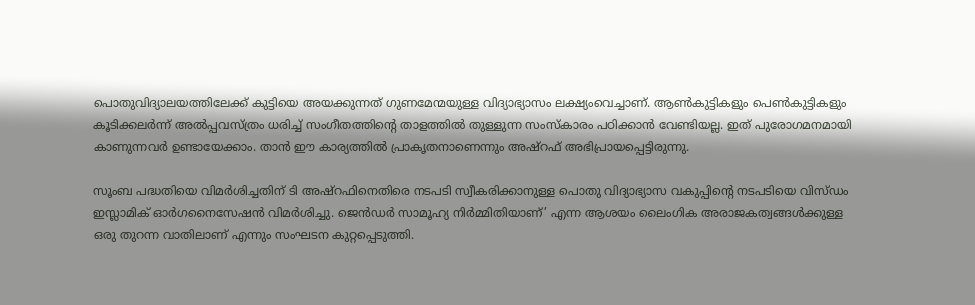പൊതുവിദ്യാലയത്തിലേക്ക് കുട്ടിയെ അയക്കുന്നത് ഗുണമേന്മയുള്ള വിദ്യാഭ്യാസം ലക്ഷ്യംവെച്ചാണ്. ആണ്‍കുട്ടികളും പെണ്‍കുട്ടികളും കൂടിക്കലര്‍ന്ന് അല്‍പ്പവസ്ത്രം ധരിച്ച് സംഗീതത്തിന്റെ താളത്തില്‍ തുള്ളുന്ന സംസ്‌കാരം പഠിക്കാന്‍ വേണ്ടിയല്ല. ഇത് പുരോഗമനമായി കാണുന്നവര്‍ ഉണ്ടായേക്കാം. താന്‍ ഈ കാര്യത്തില്‍ പ്രാകൃതനാണെന്നും അഷ്‌റഫ് അഭിപ്രായപ്പെട്ടിരുന്നു.

സൂംബ പദ്ധതിയെ വിമര്‍ശിച്ചതിന് ടി അഷ്‌റഫിനെതിരെ നടപടി സ്വീകരിക്കാനുള്ള പൊതു വിദ്യാഭ്യാസ വകുപ്പിന്റെ നടപടിയെ വിസ്ഡം ഇസ്ലാമിക് ഓര്‍ഗനൈസേഷന്‍ വിമര്‍ശിച്ചു. ജെന്‍ഡര്‍ സാമൂഹ്യ നിര്‍മ്മിതിയാണ്’ എന്ന ആശയം ലൈംഗിക അരാജകത്വങ്ങള്‍ക്കുള്ള ഒരു തുറന്ന വാതിലാണ് എന്നും സംഘടന കുറ്റപ്പെടുത്തി.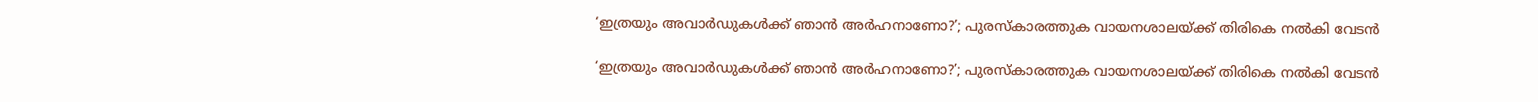‘ഇത്രയും അവാര്‍ഡുകള്‍ക്ക് ഞാൻ അര്‍ഹനാണോ?’; പുരസ്കാരത്തുക വായനശാലയ്ക്ക് തിരികെ നൽകി വേടൻ

‘ഇത്രയും അവാര്‍ഡുകള്‍ക്ക് ഞാൻ അര്‍ഹനാണോ?’; പുരസ്കാരത്തുക വായനശാലയ്ക്ക് തിരികെ നൽകി വേടൻ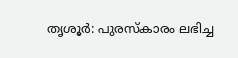തൃശൂർ: പുരസ്‌കാരം ലഭിച്ച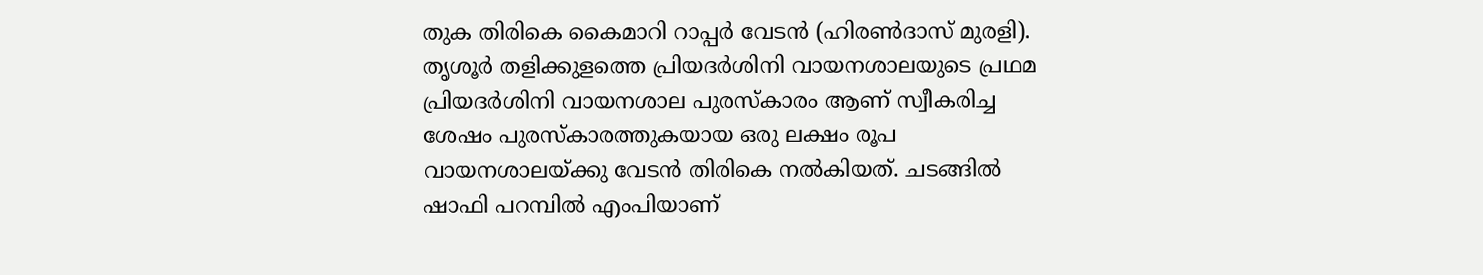തുക തിരികെ കൈമാറി റാപ്പര്‍ വേടന്‍ (ഹിരൺദാസ് മുരളി). തൃശൂര്‍ തളിക്കുളത്തെ പ്രിയദര്‍ശിനി വായനശാലയുടെ പ്രഥമ പ്രിയദര്‍ശിനി വായനശാല പുരസ്‌കാരം ആണ് സ്വീകരിച്ച ശേഷം പുരസ്‌കാരത്തുകയായ ഒരു ലക്ഷം രൂപ വായനശാലയ്ക്കു വേടന്‍ തിരികെ നൽകിയത്. ചടങ്ങില്‍ ഷാഫി പറമ്പില്‍ എംപിയാണ്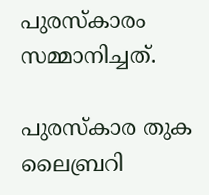പുരസ്‌കാരം സമ്മാനിച്ചത്.

പുരസ്‌കാര തുക ലൈബ്രറി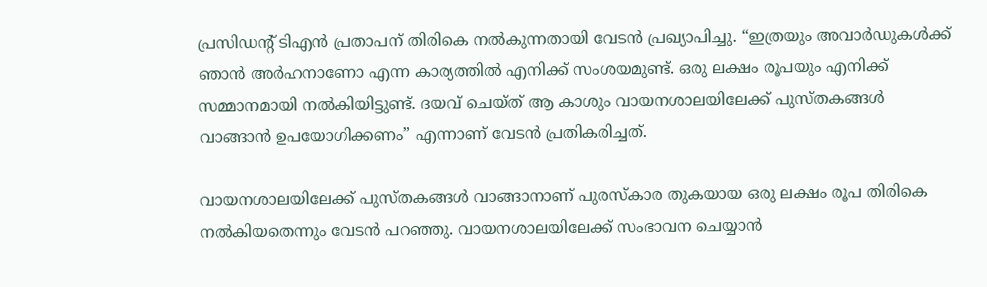പ്രസിഡന്റ് ടിഎന്‍ പ്രതാപന് തിരികെ നല്‍കുന്നതായി വേടന്‍ പ്രഖ്യാപിച്ചു. “ഇത്രയും അവാര്‍ഡുകള്‍ക്ക് ഞാന്‍ അര്‍ഹനാണോ എന്ന കാര്യത്തില്‍ എനിക്ക് സംശയമുണ്ട്. ഒരു ലക്ഷം രൂപയും എനിക്ക് സമ്മാനമായി നല്‍കിയിട്ടുണ്ട്. ദയവ് ചെയ്ത് ആ കാശും വായനശാലയിലേക്ക് പുസ്തകങ്ങള്‍ വാങ്ങാന്‍ ഉപയോഗിക്കണം” എന്നാണ് വേടന്‍ പ്രതികരിച്ചത്.

വായനശാലയിലേക്ക് പുസ്തകങ്ങള്‍ വാങ്ങാനാണ് പുരസ്‌കാര തുകയായ ഒരു ലക്ഷം രൂപ തിരികെ നല്‍കിയതെന്നും വേടന്‍ പറഞ്ഞു. വായനശാലയിലേക്ക് സംഭാവന ചെയ്യാന്‍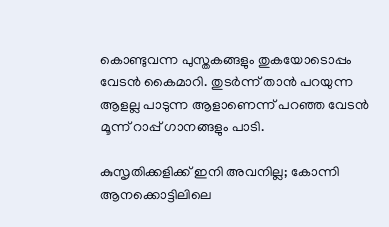കൊണ്ടുവന്ന പുസ്തകങ്ങളും തുകയോടൊപ്പം വേടന്‍ കൈമാറി. തുടര്‍ന്ന് താന്‍ പറയുന്ന ആളല്ല പാടുന്ന ആളാണെന്ന് പറഞ്ഞ വേടന്‍ മൂന്ന് റാപ്പ് ഗാനങ്ങളും പാടി.

കുസൃതിക്കളിക്ക് ഇനി അവനില്ല; കോന്നി ആനക്കൊട്ടിലിലെ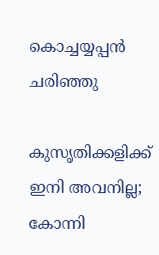കൊച്ചയ്യപ്പൻ ചരിഞ്ഞു

കുസൃതിക്കളിക്ക് ഇനി അവനില്ല; കോന്നി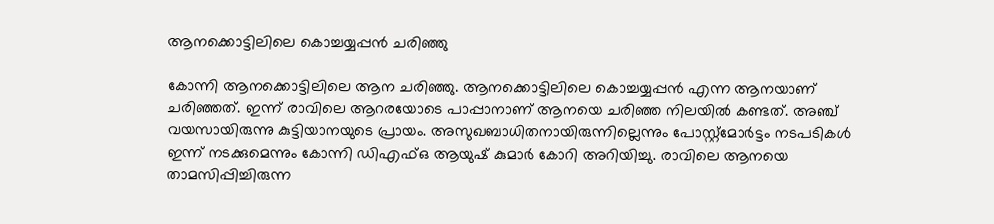ആനക്കൊട്ടിലിലെ കൊച്ചയ്യപ്പൻ ചരിഞ്ഞു

കോന്നി ആനക്കൊട്ടിലിലെ ആന ചരിഞ്ഞു. ആനക്കൊട്ടിലിലെ കൊച്ചയ്യപ്പൻ എന്ന ആനയാണ് ചരിഞ്ഞത്. ഇന്ന് രാവിലെ ആറരയോടെ പാപ്പാനാണ് ആനയെ ചരിഞ്ഞ നിലയിൽ കണ്ടത്. അഞ്ച് വയസായിരുന്നു കുട്ടിയാനയുടെ പ്രായം. അസുഖബാധിതനായിരുന്നില്ലെന്നും പോസ്റ്റ്മോർട്ടം നടപടികൾ ഇന്ന് നടക്കുമെന്നും കോന്നി ഡിഎഫ്ഒ ആയുഷ് കുമാർ കോറി അറിയിച്ചു. രാവിലെ ആനയെ താമസിപ്പിച്ചിരുന്ന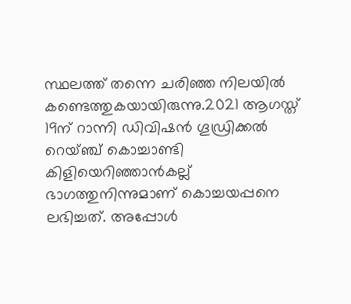സ്ഥലത്ത് തന്നെ ചരിഞ്ഞ നിലയിൽ കണ്ടെത്തുകയായിരുന്നു.2021 ആഗസ്ത് 19ന് റാന്നി ഡിവിഷൻ ഗൂഡ്രിക്കൽ റെയ്ഞ്ച് കൊച്ചാണ്ടി കിളിയെറിഞ്ഞാൻകല്ല് ഭാഗത്തുനിന്നുമാണ് കൊച്ചയപ്പനെ ലഭിച്ചത്. അപ്പോൾ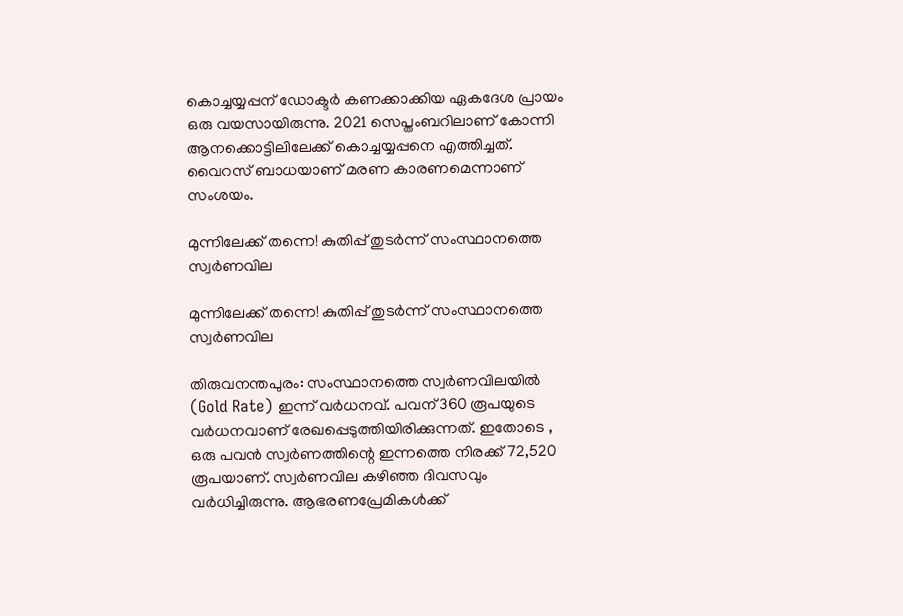കൊച്ചയ്യപ്പന് ഡോക്ടർ കണക്കാക്കിയ ഏകദേശ പ്രായം ഒരു വയസായിരുന്നു. 2021 സെപ്തംബറിലാണ് കോന്നി ആനക്കൊട്ടിലിലേക്ക് കൊച്ചയ്യപ്പനെ എത്തിച്ചത്. വൈറസ് ബാധയാണ് മരണ കാരണമെന്നാണ് സംശയം.

മുന്നിലേക്ക് തന്നെ! കുതിപ്പ് തുടർന്ന് സംസ്ഥാനത്തെ സ്വർണവില

മുന്നിലേക്ക് തന്നെ! കുതിപ്പ് തുടർന്ന് സംസ്ഥാനത്തെ സ്വർണവില

തിരുവനന്തപുരം: സംസ്ഥാനത്തെ സ്വർണവിലയിൽ (Gold Rate) ഇന്ന് വർധനവ്. പവന് 360 രൂപയുടെ വർധനവാണ് രേഖപ്പെടുത്തിയിരിക്കുന്നത്. ഇതോടെ , ഒരു പവൻ സ്വർണത്തിന്റെ ഇന്നത്തെ നിരക്ക് 72,520 രൂപയാണ്. സ്വർണവില കഴിഞ്ഞ ദിവസവും വർധിച്ചിരുന്നു. ആഭരണപ്രേമികൾക്ക്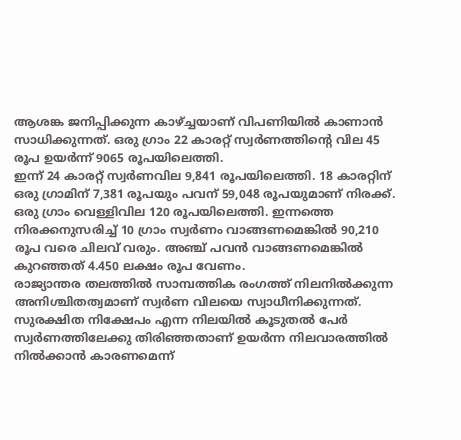ആശങ്ക ജനിപ്പിക്കുന്ന കാഴ്ച്ചയാണ് വിപണിയിൽ കാണാൻ സാധിക്കുന്നത്. ഒരു ഗ്രാം 22 കാരറ്റ് സ്വർണത്തിന്റെ വില 45 രൂപ ഉയർന്ന് 9065 രൂപയിലെത്തി.
ഇന്ന് 24 കാരറ്റ് സ്വർണവില 9,841 രൂപയിലെത്തി. 18 കാരറ്റിന് ഒരു ഗ്രാമിന് 7,381 രൂപയും പവന് 59,048 രൂപയുമാണ് നിരക്ക്. ഒരു ഗ്രാം വെള്ളിവില 120 രൂപയിലെത്തി. ഇന്നത്തെ നിരക്കനുസരിച്ച് 10 ഗ്രാം സ്വർണം വാങ്ങണമെങ്കിൽ 90,210 രൂപ വരെ ചിലവ് വരും. അഞ്ച് പവന്‍ വാങ്ങണമെങ്കില്‍ കുറഞ്ഞത് 4.450 ലക്ഷം രൂപ വേണം.
രാജ്യാന്തര തലത്തില്‍ സാമ്പത്തിക രംഗത്ത് നിലനില്‍ക്കുന്ന അനിശ്ചിതത്വമാണ് സ്വര്‍ണ വിലയെ സ്വാധീനിക്കുന്നത്. സുരക്ഷിത നിക്ഷേപം എന്ന നിലയില്‍ കൂടുതല്‍ പേര്‍ സ്വര്‍ണത്തിലേക്കു തിരിഞ്ഞതാണ് ഉയര്‍ന്ന നിലവാരത്തില്‍ നില്‍ക്കാന്‍ കാരണമെന്ന്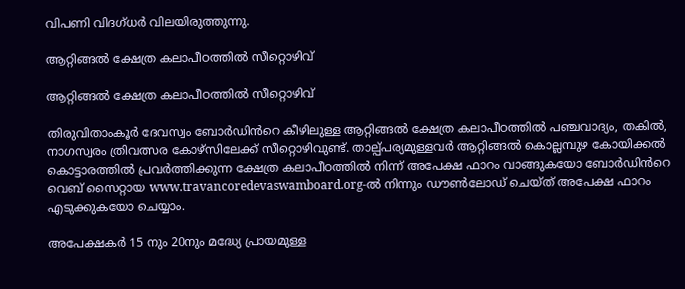വിപണി വിദഗ്ധര്‍ വിലയിരുത്തുന്നു.

ആറ്റിങ്ങൽ ക്ഷേത്ര കലാപീഠത്തിൽ സീറ്റൊഴിവ്

ആറ്റിങ്ങൽ ക്ഷേത്ര കലാപീഠത്തിൽ സീറ്റൊഴിവ്

തിരുവിതാംകൂർ ദേവസ്വം ബോർഡിൻറെ കീഴിലുള്ള ആറ്റിങ്ങൽ ക്ഷേത്ര കലാപീഠത്തിൽ പഞ്ചവാദ്യം, തകിൽ, നാഗസ്വരം ത്രിവത്സര കോഴ്‌സിലേക്ക് സീറ്റൊഴിവുണ്ട്. താല്പ്‌പര്യമുള്ളവർ ആറ്റിങ്ങൽ കൊല്ലമ്പുഴ കോയിക്കൽ കൊട്ടാരത്തിൽ പ്രവർത്തിക്കുന്ന ക്ഷേത്ര കലാപീഠത്തിൽ നിന്ന് അപേക്ഷ ഫാറം വാങ്ങുകയോ ബോർഡിൻറെ വെബ് സൈറ്റായ www.travancoredevaswamboard.org-ൽ നിന്നും ഡൗൺലോഡ് ചെയ്ത് അപേക്ഷ ഫാറം എടുക്കുകയോ ചെയ്യാം.

അപേക്ഷകർ 15 നും 20നും മദ്ധ്യേ പ്രായമുള്ള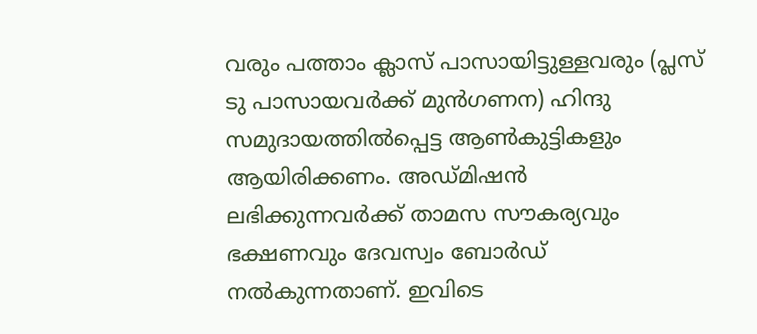വരും പത്താം ക്ലാസ് പാസായിട്ടുള്ളവരും (പ്ലസ്‌ ടു പാസായവർക്ക് മുൻഗണന) ഹിന്ദു സമുദായത്തിൽപ്പെട്ട ആൺകുട്ടികളും ആയിരിക്കണം. അഡ്‌മിഷൻ ലഭിക്കുന്നവർക്ക് താമസ സൗകര്യവും ഭക്ഷണവും ദേവസ്വം ബോർഡ് നൽകുന്നതാണ്. ഇവിടെ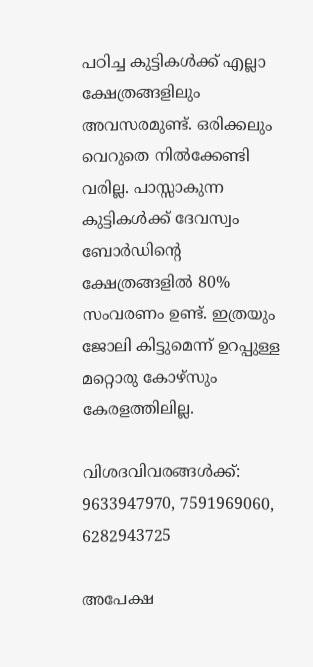പഠിച്ച കുട്ടികൾക്ക് എല്ലാ ക്ഷേത്രങ്ങളിലും അവസരമുണ്ട്. ഒരിക്കലും വെറുതെ നിൽക്കേണ്ടി വരില്ല. പാസ്സാകുന്ന കുട്ടികൾക്ക് ദേവസ്വം ബോർഡിൻ്റെ ക്ഷേത്രങ്ങളിൽ 80% സംവരണം ഉണ്ട്. ഇത്രയും ജോലി കിട്ടുമെന്ന് ഉറപ്പുള്ള മറ്റൊരു കോഴ്‌സും കേരളത്തിലില്ല.

വിശദവിവരങ്ങൾക്ക്: 9633947970, 7591969060, 6282943725

അപേക്ഷ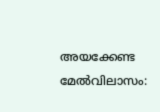അയക്കേണ്ട മേൽവിലാസം: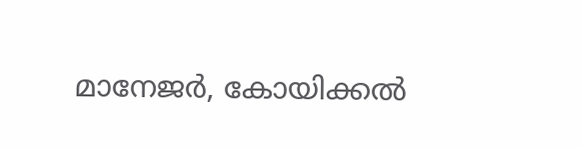മാനേജർ, കോയിക്കൽ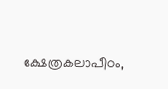ക്ഷേത്രകലാപീഠം,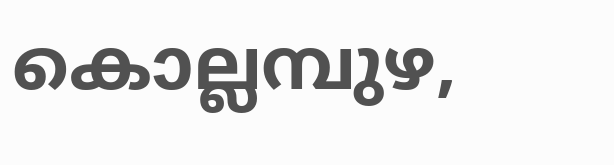കൊല്ലമ്പുഴ,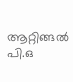ആറ്റിങ്ങൽ പി.ഒ